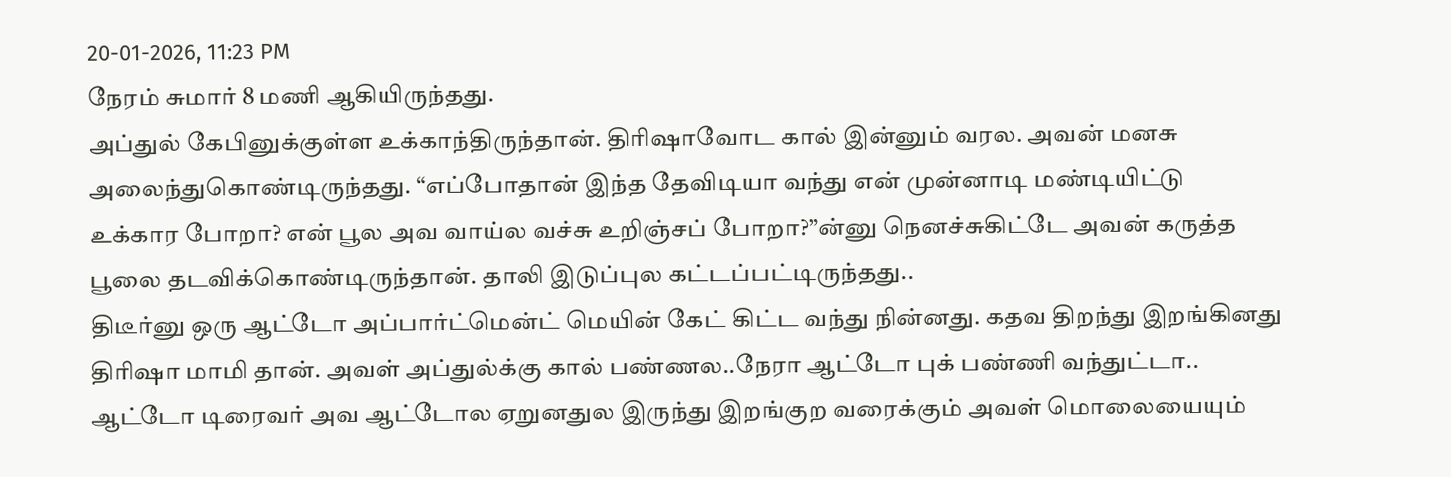20-01-2026, 11:23 PM
நேரம் சுமார் 8 மணி ஆகியிருந்தது.
அப்துல் கேபினுக்குள்ள உக்காந்திருந்தான். திரிஷாவோட கால் இன்னும் வரல. அவன் மனசு
அலைந்துகொண்டிருந்தது. “எப்போதான் இந்த தேவிடியா வந்து என் முன்னாடி மண்டியிட்டு
உக்கார போறா? என் பூல அவ வாய்ல வச்சு உறிஞ்சப் போறா?”ன்னு நெனச்சுகிட்டே அவன் கருத்த
பூலை தடவிக்கொண்டிருந்தான். தாலி இடுப்புல கட்டப்பட்டிருந்தது..
திடீர்னு ஒரு ஆட்டோ அப்பார்ட்மென்ட் மெயின் கேட் கிட்ட வந்து நின்னது. கதவ திறந்து இறங்கினது
திரிஷா மாமி தான். அவள் அப்துல்க்கு கால் பண்ணல..நேரா ஆட்டோ புக் பண்ணி வந்துட்டா..
ஆட்டோ டிரைவர் அவ ஆட்டோல ஏறுனதுல இருந்து இறங்குற வரைக்கும் அவள் மொலையையும்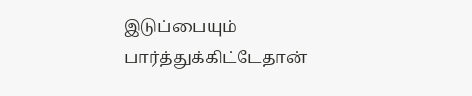இடுப்பையும் பார்த்துக்கிட்டேதான்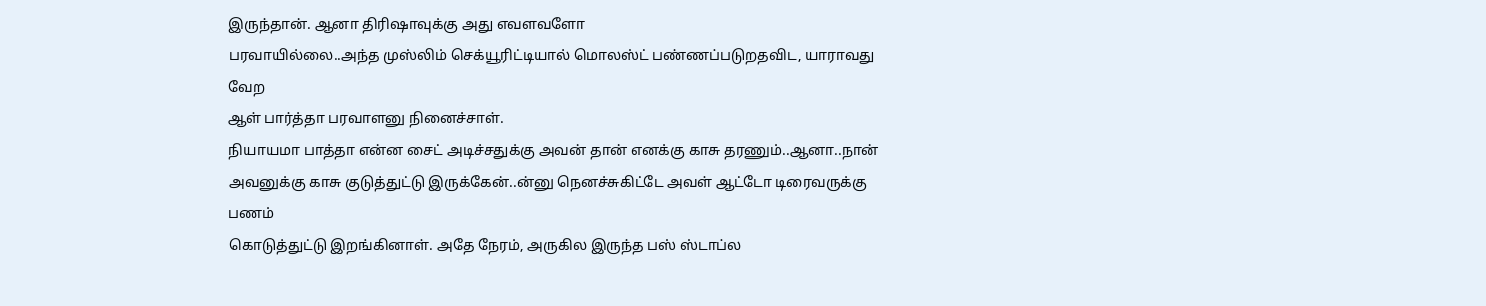இருந்தான். ஆனா திரிஷாவுக்கு அது எவளவளோ
பரவாயில்லை..அந்த முஸ்லிம் செக்யூரிட்டியால் மொலஸ்ட் பண்ணப்படுறதவிட, யாராவது வேற
ஆள் பார்த்தா பரவாளனு நினைச்சாள்.
நியாயமா பாத்தா என்ன சைட் அடிச்சதுக்கு அவன் தான் எனக்கு காசு தரணும்..ஆனா..நான்
அவனுக்கு காசு குடுத்துட்டு இருக்கேன்..ன்னு நெனச்சுகிட்டே அவள் ஆட்டோ டிரைவருக்கு பணம்
கொடுத்துட்டு இறங்கினாள். அதே நேரம், அருகில இருந்த பஸ் ஸ்டாப்ல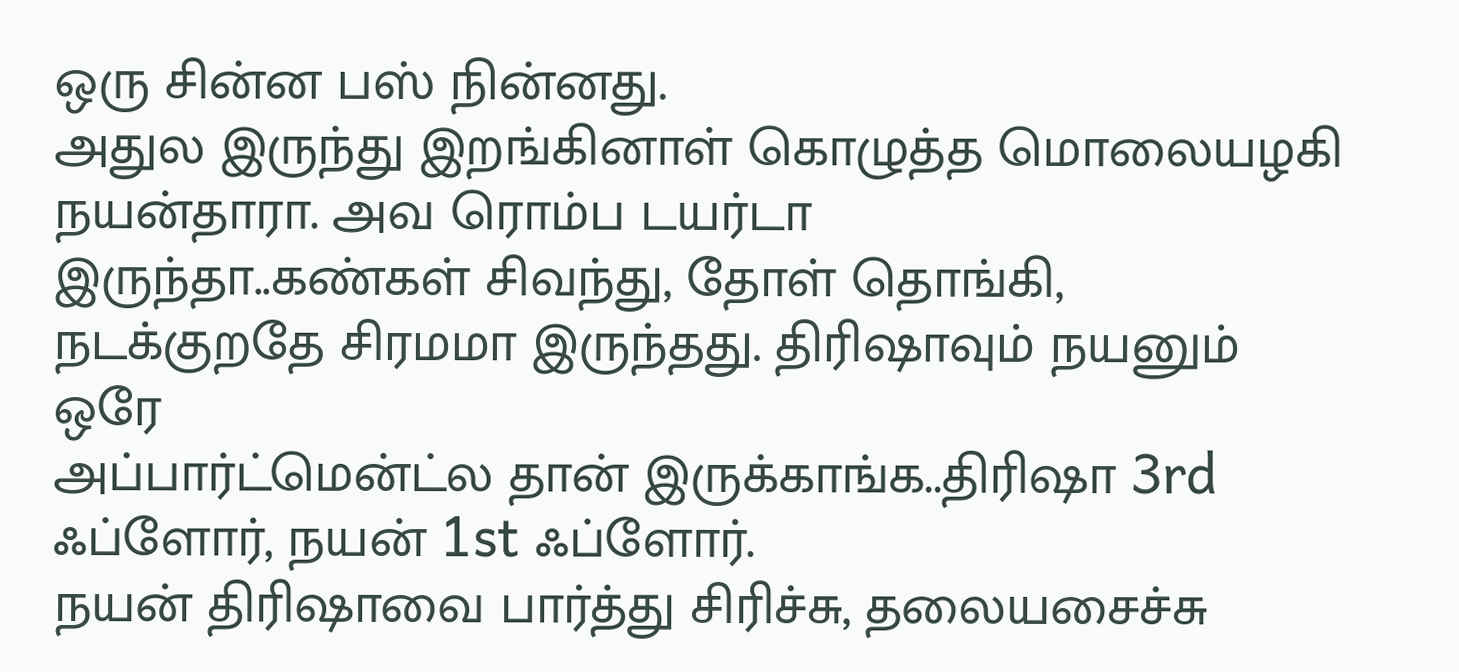ஒரு சின்ன பஸ் நின்னது.
அதுல இருந்து இறங்கினாள் கொழுத்த மொலையழகி நயன்தாரா. அவ ரொம்ப டயர்டா
இருந்தா..கண்கள் சிவந்து, தோள் தொங்கி, நடக்குறதே சிரமமா இருந்தது. திரிஷாவும் நயனும் ஒரே
அப்பார்ட்மென்ட்ல தான் இருக்காங்க..திரிஷா 3rd ஃப்ளோர், நயன் 1st ஃப்ளோர்.
நயன் திரிஷாவை பார்த்து சிரிச்சு, தலையசைச்சு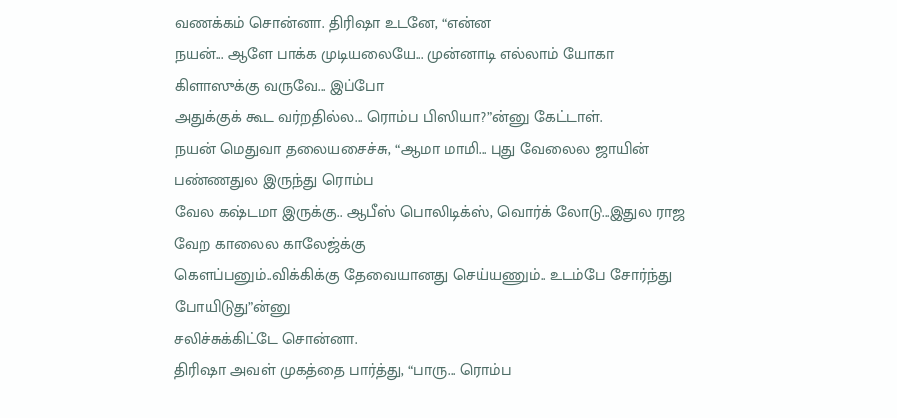வணக்கம் சொன்னா. திரிஷா உடனே, “என்ன
நயன்... ஆளே பாக்க முடியலையே... முன்னாடி எல்லாம் யோகா கிளாஸுக்கு வருவே... இப்போ
அதுக்குக் கூட வர்றதில்ல... ரொம்ப பிஸியா?”ன்னு கேட்டாள்.
நயன் மெதுவா தலையசைச்சு, “ஆமா மாமி... புது வேலைல ஜாயின் பண்ணதுல இருந்து ரொம்ப
வேல கஷ்டமா இருக்கு.. ஆபீஸ் பொலிடிக்ஸ், வொர்க் லோடு...இதுல ராஜ வேற காலைல காலேஜ்க்கு
கெளப்பனும்..விக்கிக்கு தேவையானது செய்யணும்.. உடம்பே சோர்ந்து போயிடுது”ன்னு
சலிச்சுக்கிட்டே சொன்னா.
திரிஷா அவள் முகத்தை பார்த்து, “பாரு... ரொம்ப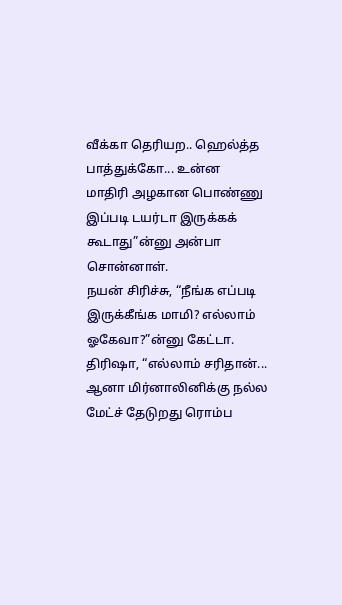வீக்கா தெரியற.. ஹெல்த்த பாத்துக்கோ... உன்ன
மாதிரி அழகான பொண்ணு இப்படி டயர்டா இருக்கக் கூடாது”ன்னு அன்பா சொன்னாள்.
நயன் சிரிச்சு, “நீங்க எப்படி இருக்கீங்க மாமி? எல்லாம் ஓகேவா?”ன்னு கேட்டா.
திரிஷா, “எல்லாம் சரிதான்... ஆனா மிர்னாலினிக்கு நல்ல மேட்ச் தேடுறது ரொம்ப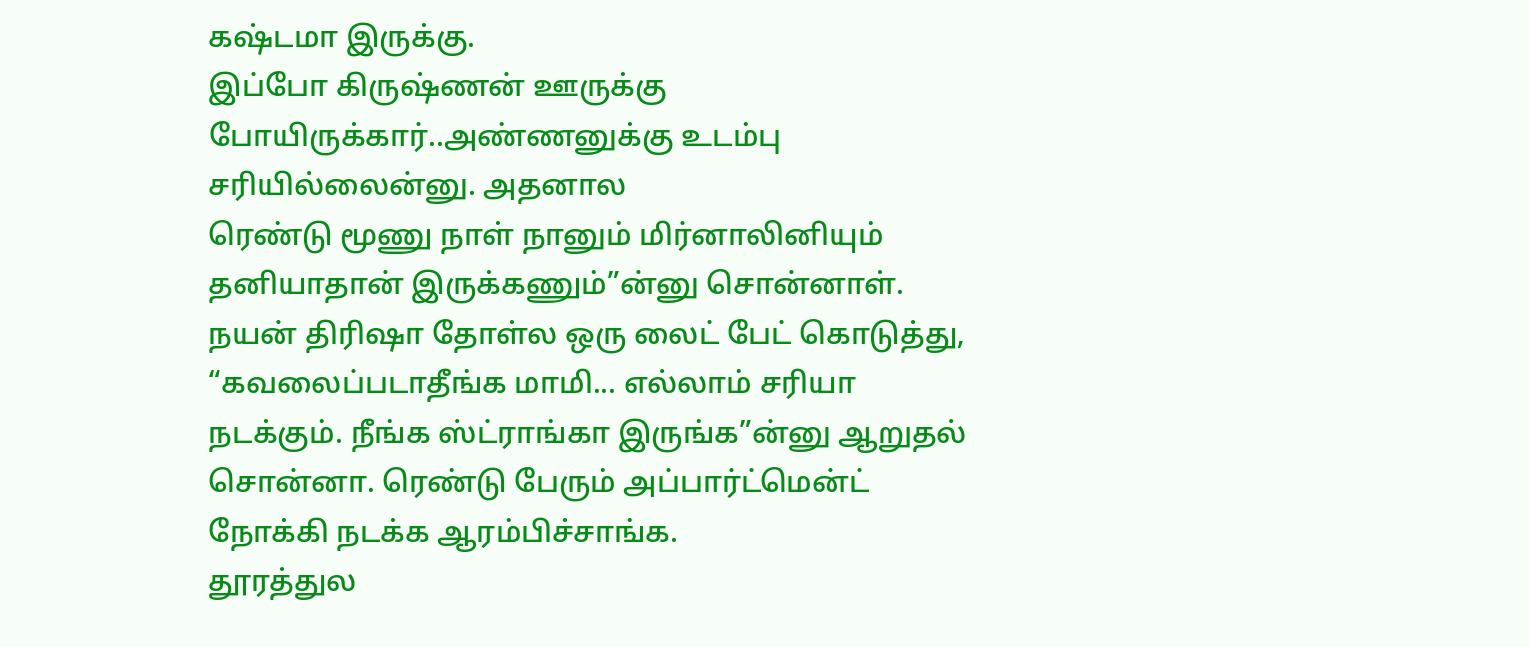கஷ்டமா இருக்கு.
இப்போ கிருஷ்ணன் ஊருக்கு போயிருக்கார்..அண்ணனுக்கு உடம்பு சரியில்லைன்னு. அதனால
ரெண்டு மூணு நாள் நானும் மிர்னாலினியும் தனியாதான் இருக்கணும்”ன்னு சொன்னாள்.
நயன் திரிஷா தோள்ல ஒரு லைட் பேட் கொடுத்து, “கவலைப்படாதீங்க மாமி... எல்லாம் சரியா
நடக்கும். நீங்க ஸ்ட்ராங்கா இருங்க”ன்னு ஆறுதல் சொன்னா. ரெண்டு பேரும் அப்பார்ட்மென்ட்
நோக்கி நடக்க ஆரம்பிச்சாங்க.
தூரத்துல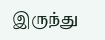இருந்து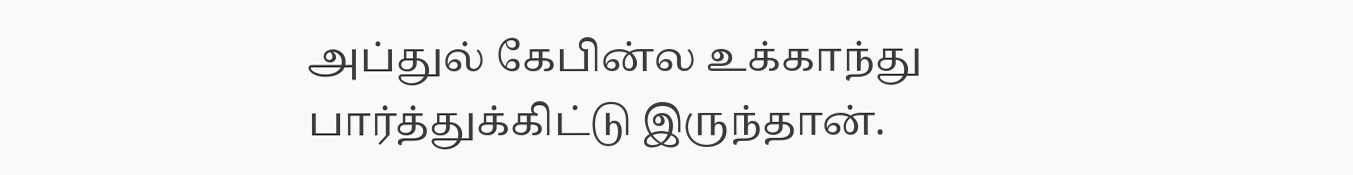அப்துல் கேபின்ல உக்காந்து பார்த்துக்கிட்டு இருந்தான்.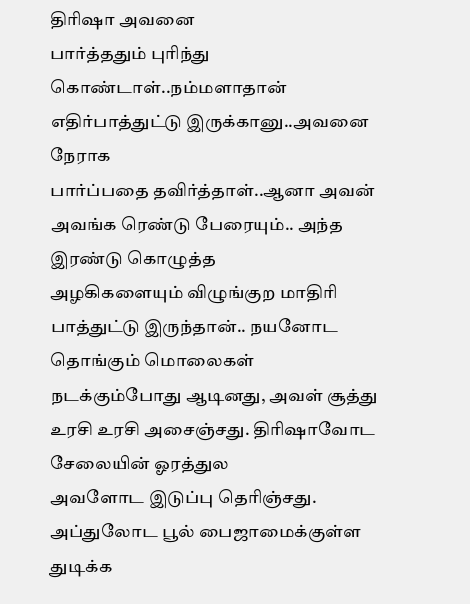திரிஷா அவனை
பார்த்ததும் புரிந்து கொண்டாள்..நம்மளாதான் எதிர்பாத்துட்டு இருக்கானு..அவனை நேராக
பார்ப்பதை தவிர்த்தாள்..ஆனா அவன் அவங்க ரெண்டு பேரையும்.. அந்த இரண்டு கொழுத்த
அழகிகளையும் விழுங்குற மாதிரி பாத்துட்டு இருந்தான்.. நயனோட தொங்கும் மொலைகள்
நடக்கும்போது ஆடினது, அவள் சூத்து உரசி உரசி அசைஞ்சது. திரிஷாவோட சேலையின் ஓரத்துல
அவளோட இடுப்பு தெரிஞ்சது. அப்துலோட பூல் பைஜாமைக்குள்ள துடிக்க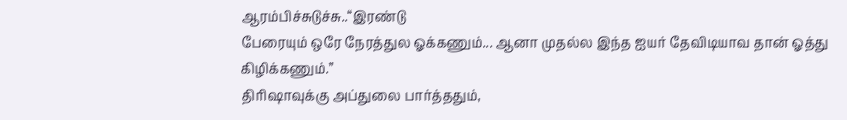ஆரம்பிச்சுடுச்சு..“இரண்டு
பேரையும் ஒரே நேரத்துல ஓக்கணும்... ஆனா முதல்ல இந்த ஐயர் தேவிடியாவ தான் ஓத்து
கிழிக்கணும்.”
திரிஷாவுக்கு அப்துலை பார்த்ததும்,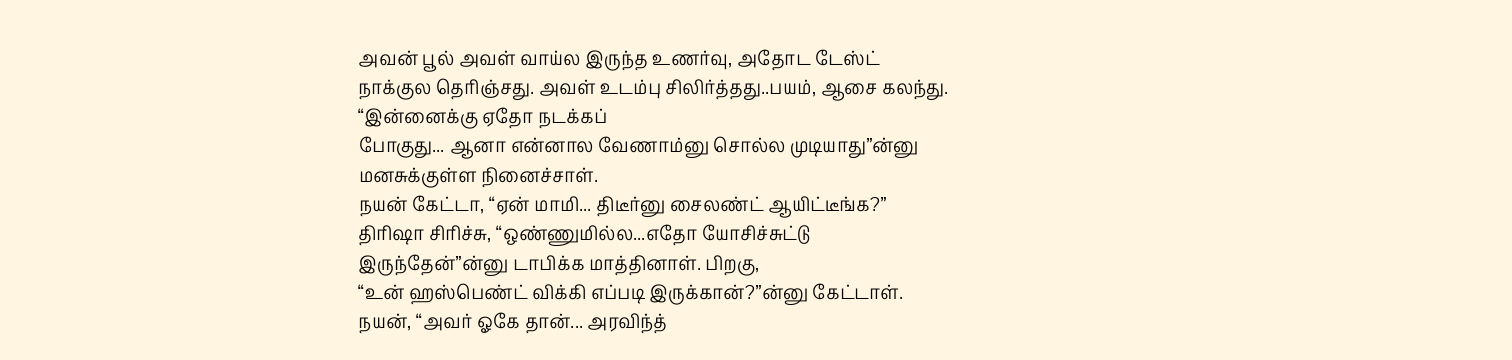அவன் பூல் அவள் வாய்ல இருந்த உணர்வு, அதோட டேஸ்ட்
நாக்குல தெரிஞ்சது. அவள் உடம்பு சிலிர்த்தது..பயம், ஆசை கலந்து. “இன்னைக்கு ஏதோ நடக்கப்
போகுது... ஆனா என்னால வேணாம்னு சொல்ல முடியாது”ன்னு மனசுக்குள்ள நினைச்சாள்.
நயன் கேட்டா, “ஏன் மாமி... திடீர்னு சைலண்ட் ஆயிட்டீங்க?”
திரிஷா சிரிச்சு, “ஒண்ணுமில்ல...எதோ யோசிச்சுட்டு இருந்தேன்”ன்னு டாபிக்க மாத்தினாள். பிறகு,
“உன் ஹஸ்பெண்ட் விக்கி எப்படி இருக்கான்?”ன்னு கேட்டாள்.
நயன், “அவர் ஓகே தான்... அரவிந்த்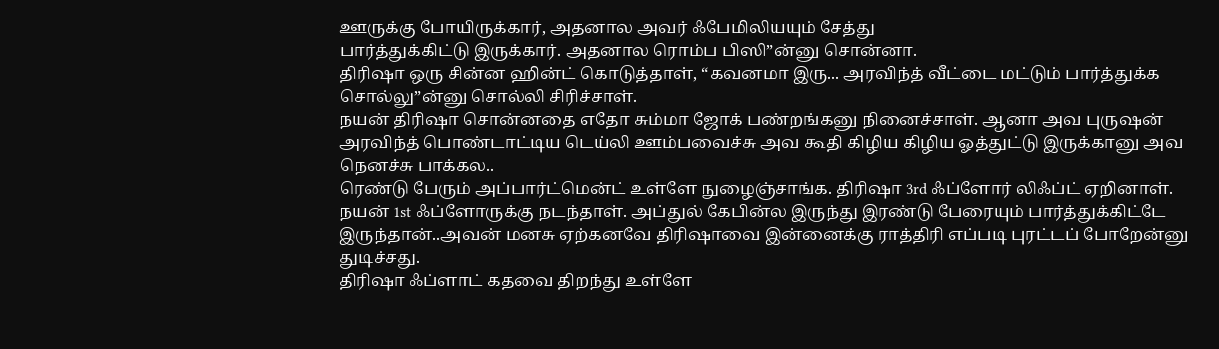ஊருக்கு போயிருக்கார், அதனால அவர் ஃபேமிலியயும் சேத்து
பார்த்துக்கிட்டு இருக்கார். அதனால ரொம்ப பிஸி”ன்னு சொன்னா.
திரிஷா ஒரு சின்ன ஹின்ட் கொடுத்தாள், “கவனமா இரு... அரவிந்த் வீட்டை மட்டும் பார்த்துக்க
சொல்லு”ன்னு சொல்லி சிரிச்சாள்.
நயன் திரிஷா சொன்னதை எதோ சும்மா ஜோக் பண்றங்கனு நினைச்சாள். ஆனா அவ புருஷன்
அரவிந்த் பொண்டாட்டிய டெய்லி ஊம்பவைச்சு அவ கூதி கிழிய கிழிய ஓத்துட்டு இருக்கானு அவ
நெனச்சு பாக்கல..
ரெண்டு பேரும் அப்பார்ட்மென்ட் உள்ளே நுழைஞ்சாங்க. திரிஷா 3rd ஃப்ளோர் லிஃப்ட் ஏறினாள்.
நயன் 1st ஃப்ளோருக்கு நடந்தாள். அப்துல் கேபின்ல இருந்து இரண்டு பேரையும் பார்த்துக்கிட்டே
இருந்தான்..அவன் மனசு ஏற்கனவே திரிஷாவை இன்னைக்கு ராத்திரி எப்படி புரட்டப் போறேன்னு
துடிச்சது.
திரிஷா ஃப்ளாட் கதவை திறந்து உள்ளே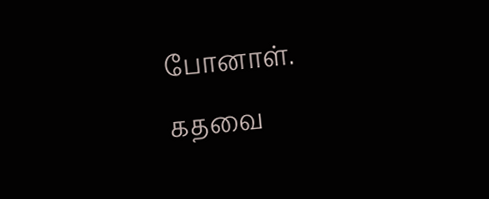போனாள். கதவை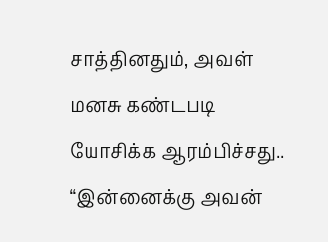சாத்தினதும், அவள் மனசு கண்டபடி
யோசிக்க ஆரம்பிச்சது.. “இன்னைக்கு அவன்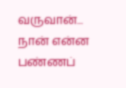வருவான்... நான் என்ன பண்ணப்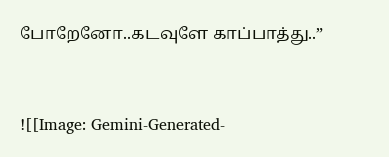போறேனோ..கடவுளே காப்பாத்து..”


![[Image: Gemini-Generated-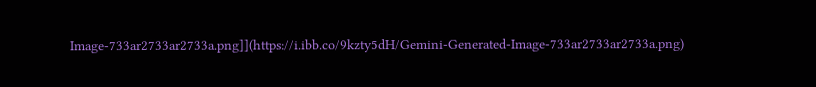Image-733ar2733ar2733a.png]](https://i.ibb.co/9kzty5dH/Gemini-Generated-Image-733ar2733ar2733a.png)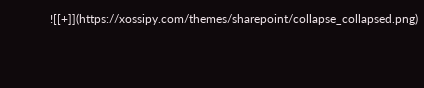![[+]](https://xossipy.com/themes/sharepoint/collapse_collapsed.png)